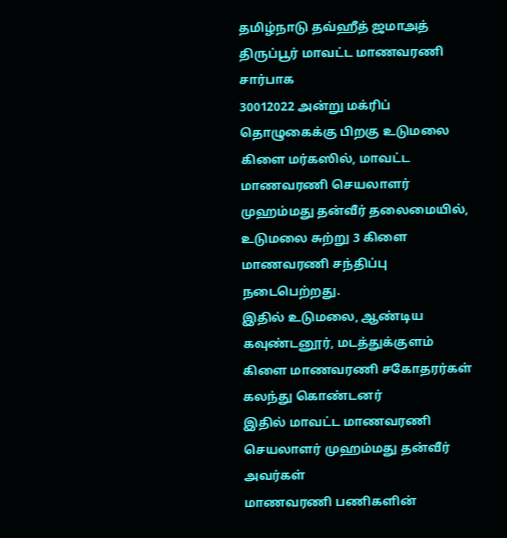தமிழ்நாடு தவ்ஹீத் ஜமாஅத் திருப்பூர் மாவட்ட மாணவரணி சார்பாக
30012022 அன்று மக்ரிப் தொழுகைக்கு பிறகு உடுமலை கிளை மர்கஸில், மாவட்ட மாணவரணி செயலாளர் முஹம்மது தன்வீர் தலைமையில்,
உடுமலை சுற்று 3 கிளை மாணவரணி சந்திப்பு நடைபெற்றது.
இதில் உடுமலை, ஆண்டிய கவுண்டனூர், மடத்துக்குளம் கிளை மாணவரணி சகோதரர்கள் கலந்து கொண்டனர்
இதில் மாவட்ட மாணவரணி செயலாளர் முஹம்மது தன்வீர் அவர்கள்
மாணவரணி பணிகளின்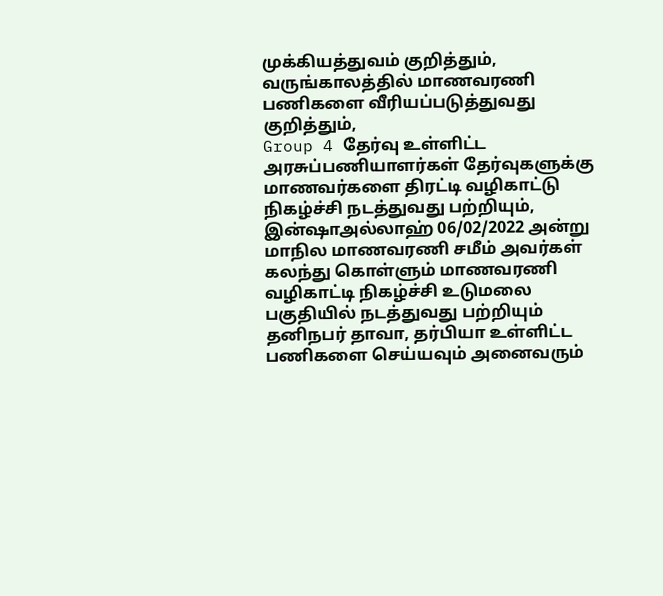முக்கியத்துவம் குறித்தும், வருங்காலத்தில் மாணவரணி பணிகளை வீரியப்படுத்துவது குறித்தும்,
Group 4 தேர்வு உள்ளிட்ட
அரசுப்பணியாளர்கள் தேர்வுகளுக்கு மாணவர்களை திரட்டி வழிகாட்டு நிகழ்ச்சி நடத்துவது பற்றியும்,
இன்ஷாஅல்லாஹ் 06/02/2022 அன்று மாநில மாணவரணி சமீம் அவர்கள் கலந்து கொள்ளும் மாணவரணி வழிகாட்டி நிகழ்ச்சி உடுமலை பகுதியில் நடத்துவது பற்றியும்
தனிநபர் தாவா, தர்பியா உள்ளிட்ட பணிகளை செய்யவும் அனைவரும்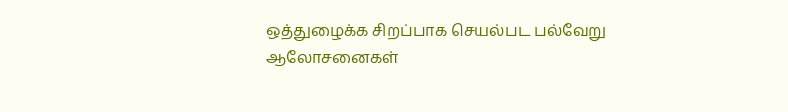ஒத்துழைக்க சிறப்பாக செயல்பட பல்வேறு ஆலோசனைகள்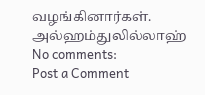வழங்கினார்கள்.
அல்ஹம்துலில்லாஹ்
No comments:
Post a Comment